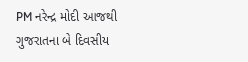PM નરેન્દ્ર મોદી આજથી ગુજરાતના બે દિવસીય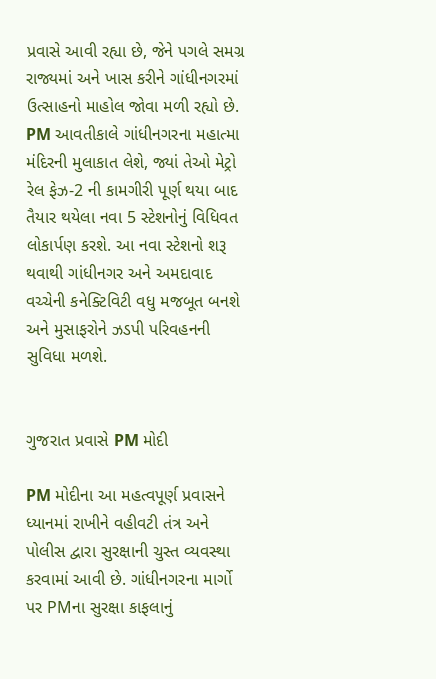પ્રવાસે આવી રહ્યા છે, જેને પગલે સમગ્ર રાજ્યમાં અને ખાસ કરીને ગાંધીનગરમાં ઉત્સાહનો માહોલ જોવા મળી રહ્યો છે. PM આવતીકાલે ગાંધીનગરના મહાત્મા મંદિરની મુલાકાત લેશે, જ્યાં તેઓ મેટ્રો રેલ ફેઝ-2 ની કામગીરી પૂર્ણ થયા બાદ તૈયાર થયેલા નવા 5 સ્ટેશનોનું વિધિવત લોકાર્પણ કરશે. આ નવા સ્ટેશનો શરૂ થવાથી ગાંધીનગર અને અમદાવાદ વચ્ચેની કનેક્ટિવિટી વધુ મજબૂત બનશે અને મુસાફરોને ઝડપી પરિવહનની સુવિધા મળશે.


ગુજરાત પ્રવાસે PM મોદી

PM મોદીના આ મહત્વપૂર્ણ પ્રવાસને ધ્યાનમાં રાખીને વહીવટી તંત્ર અને પોલીસ દ્વારા સુરક્ષાની ચુસ્ત વ્યવસ્થા કરવામાં આવી છે. ગાંધીનગરના માર્ગો પર PMના સુરક્ષા કાફલાનું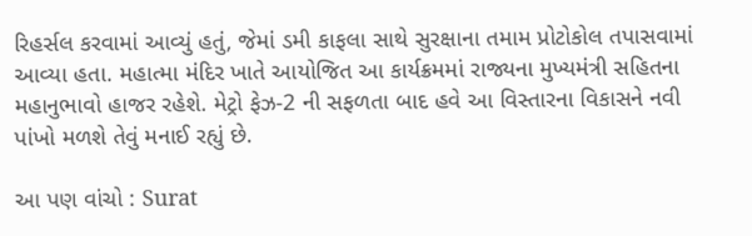રિહર્સલ કરવામાં આવ્યું હતું, જેમાં ડમી કાફલા સાથે સુરક્ષાના તમામ પ્રોટોકોલ તપાસવામાં આવ્યા હતા. મહાત્મા મંદિર ખાતે આયોજિત આ કાર્યક્રમમાં રાજ્યના મુખ્યમંત્રી સહિતના મહાનુભાવો હાજર રહેશે. મેટ્રો ફેઝ-2 ની સફળતા બાદ હવે આ વિસ્તારના વિકાસને નવી પાંખો મળશે તેવું મનાઈ રહ્યું છે.

આ પણ વાંચો : Surat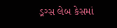ડ્રગ્સ લેબ કેસમાં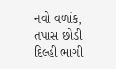નવો વળાંક, તપાસ છોડી દિલ્હી ભાગી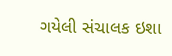ગયેલી સંચાલક ઇશા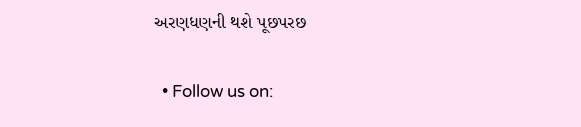અરણધણની થશે પૂછપરછ

  • Follow us on: